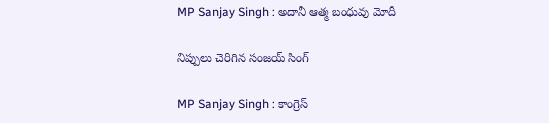MP Sanjay Singh : అదానీ ఆత్మ బంధువు మోదీ

నిప్పులు చెరిగిన సంజ‌య్ సింగ్

MP Sanjay Singh : కాంగ్రెస్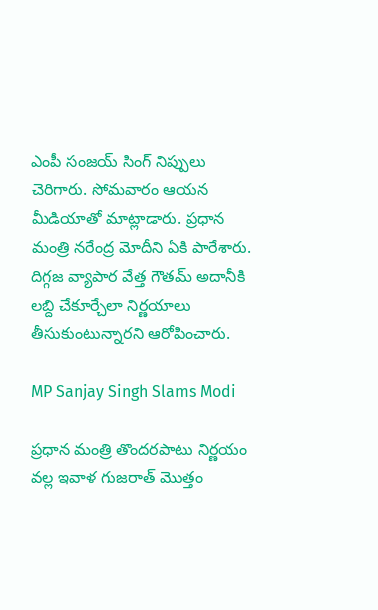ఎంపీ సంజ‌య్ సింగ్ నిప్పులు చెరిగారు. సోమవారం ఆయ‌న మీడియాతో మాట్లాడారు. ప్ర‌ధాన మంత్రి న‌రేంద్ర మోదీని ఏకి పారేశారు. దిగ్గ‌జ వ్యాపార వేత్త గౌత‌మ్ అదానీకి ల‌బ్ది చేకూర్చేలా నిర్ణ‌యాలు తీసుకుంటున్నార‌ని ఆరోపించారు.

MP Sanjay Singh Slams Modi

ప్ర‌ధాన మంత్రి తొంద‌ర‌పాటు నిర్ణ‌యం వ‌ల్ల ఇవాళ గుజ‌రాత్ మొత్తం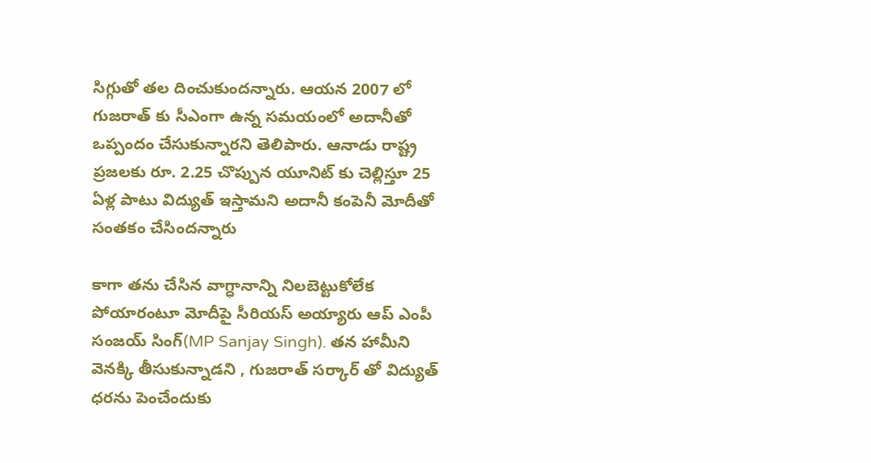సిగ్గుతో త‌ల దించుకుంద‌న్నారు. ఆయ‌న 2007 లో గుజ‌రాత్ కు సీఎంగా ఉన్న స‌మ‌యంలో అదానీతో ఒప్పందం చేసుకున్నార‌ని తెలిపారు. ఆనాడు రాష్ట్ర ప్ర‌జ‌ల‌కు రూ. 2.25 చొప్పున యూనిట్ కు చెల్లిస్తూ 25 ఏళ్ల పాటు విద్యుత్ ఇస్తామ‌ని అదానీ కంపెనీ మోదీతో సంత‌కం చేసింద‌న్నారు

కాగా త‌ను చేసిన వాగ్ధానాన్ని నిల‌బెట్టుకోలేక పోయారంటూ మోదీపై సీరియ‌స్ అయ్యారు ఆప్ ఎంపీ సంజ‌య్ సింగ్(MP Sanjay Singh). త‌న హామీని వెన‌క్కి తీసుకున్నాడ‌ని , గుజ‌రాత్ స‌ర్కార్ తో విద్యుత్ ధ‌ర‌ను పెంచేందుకు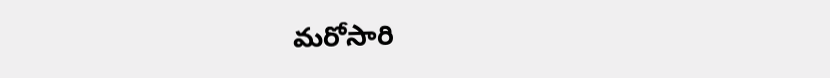మ‌రోసారి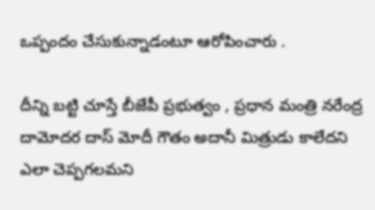ఒప్పందం చేసుకున్నాడంటూ ఆరోపించారు .

దీన్ని బ‌ట్టి చూస్తే బీజేపీ ప్ర‌భుత్వం , ప్ర‌ధాన మంత్రి న‌రేంద్ర దామోద‌ర దాస్ మోదీ గౌతం అదానీ మిత్రుడు కాలేద‌ని ఎలా చెప్ప‌గ‌ల‌మ‌ని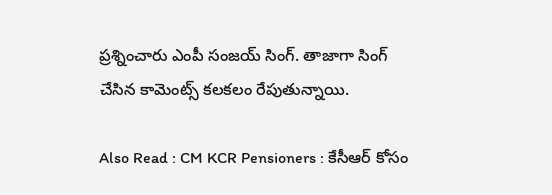ప్ర‌శ్నించారు ఎంపీ సంజ‌య్ సింగ్. తాజాగా సింగ్ చేసిన కామెంట్స్ క‌ల‌క‌లం రేపుతున్నాయి.

Also Read : CM KCR Pensioners : కేసీఆర్ కోసం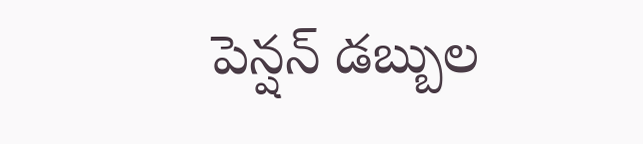పెన్ష‌న్ డ‌బ్బుల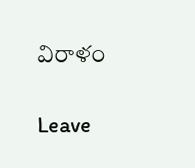విరాళం

Leave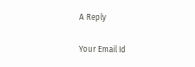A Reply

Your Email Id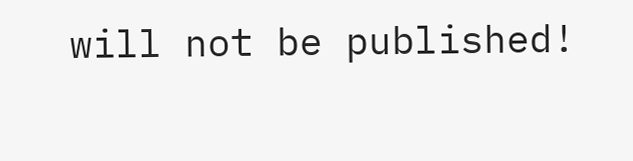will not be published!